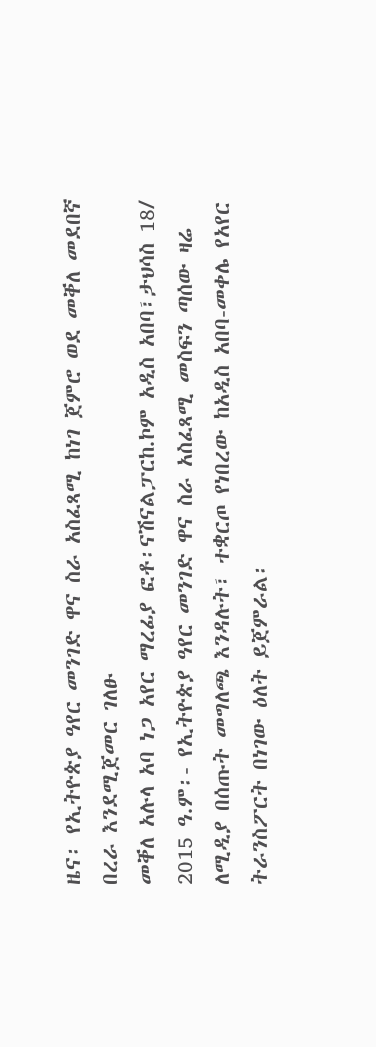ዜና፡ የኢትዮጵያ ዓየር መንገድ ዋና ስራ አስፈጻሚ ከነገ ጀምሮ ወደ መቐለ መደበኛ በረራ እንደሚጀመር ገለፁ
መቐለ አሉላ አባ ነጋ አየር ማረፊያ ፎቶ፡ናሽናልፓርከ.ኮም አዲስ አበባ፣ታህሳስ 18/ 2015 ዓ.ም፡- የኢትዮጵያ ዓየር መንገድ ዋና ስራ አስፈጻሚ መስፍን ጣሰው ዛሬ ለሚዲያ በሰጡት መግለጫ እንዳሉት፣ ተቋርጦ የነበረው ከአዲስ አበባ-መቀሌ የአየር ትራንስፖርት በነገው ዕለት ይጀምራል፡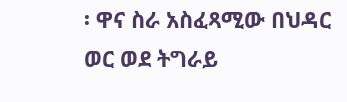፡ ዋና ስራ አስፈጻሚው በህዳር ወር ወደ ትግራይ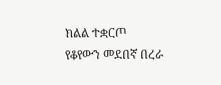ክልል ተቋርጦ የቆየውን መደበኛ በረራ